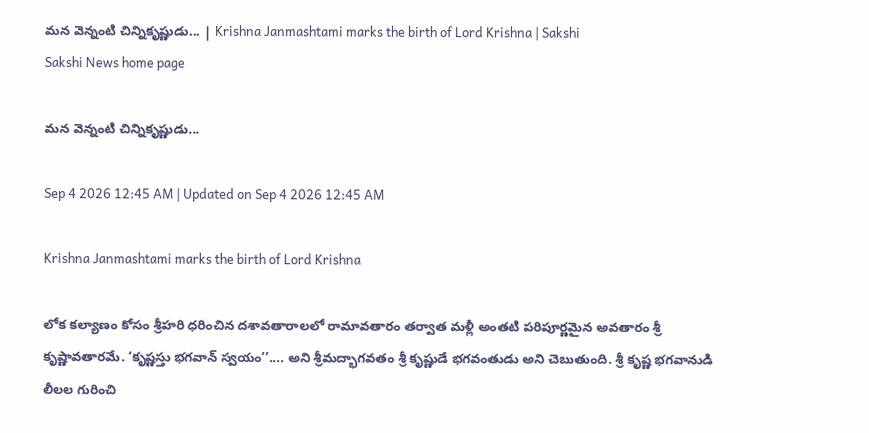మన వెన్నంటి చిన్నికృష్ణుడు... | Krishna Janmashtami marks the birth of Lord Krishna | Sakshi
Sakshi News home page

మన వెన్నంటి చిన్నికృష్ణుడు...

Sep 4 2026 12:45 AM | Updated on Sep 4 2026 12:45 AM

Krishna Janmashtami marks the birth of Lord Krishna

లోక కల్యాణం కోసం శ్రీహరి ధరించిన దశావతారాలలో రామావతారం తర్వాత మళ్లీ అంతటి పరిపూర్ణమైన అవతారం శ్రీ కృష్ణావతారమే. ‘కృష్ణస్తు భగవాన్‌ స్వయం’’.... అని శ్రీమద్భాగవతం శ్రీ కృష్ణుడే భగవంతుడు అని చెబుతుంది. శ్రీ కృష్ణ భగవానుడి లీలల గురించి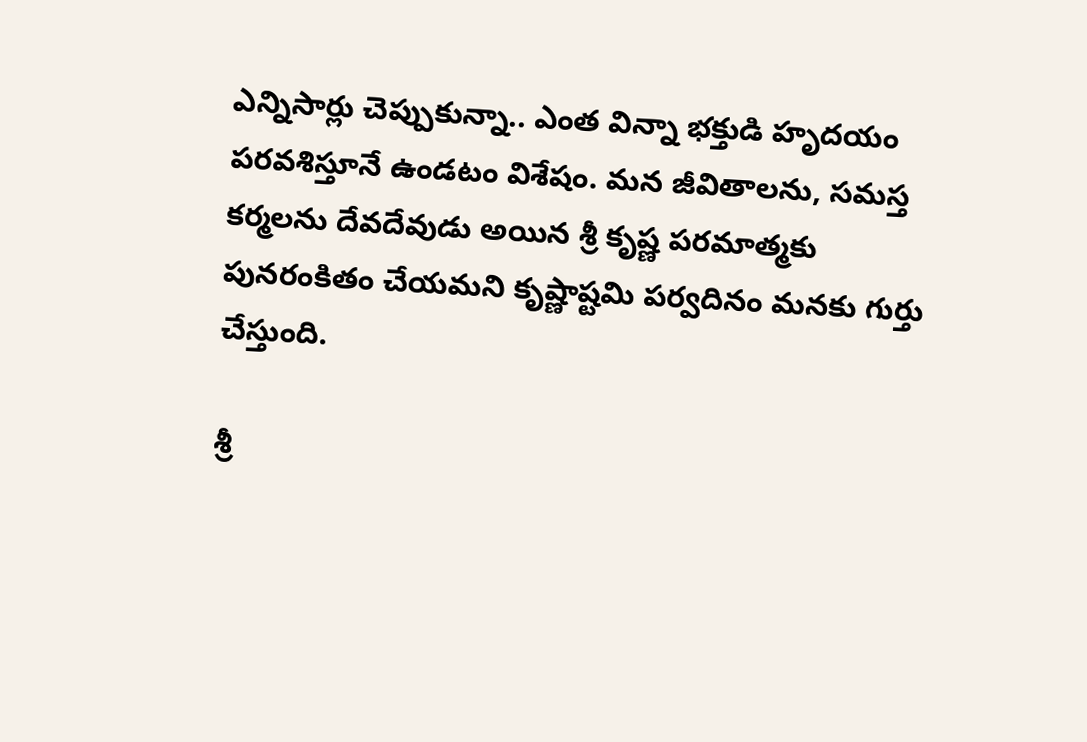ఎన్నిసార్లు చెప్పుకున్నా.. ఎంత విన్నా భక్తుడి హృదయం  పరవశిస్తూనే ఉండటం విశేషం. మన జీవితాలను, సమస్త కర్మలను దేవదేవుడు అయిన శ్రీ కృష్ణ పరమాత్మకు పునరంకితం చేయమని కృష్ణాష్టమి పర్వదినం మనకు గుర్తు చేస్తుంది.

శ్రీ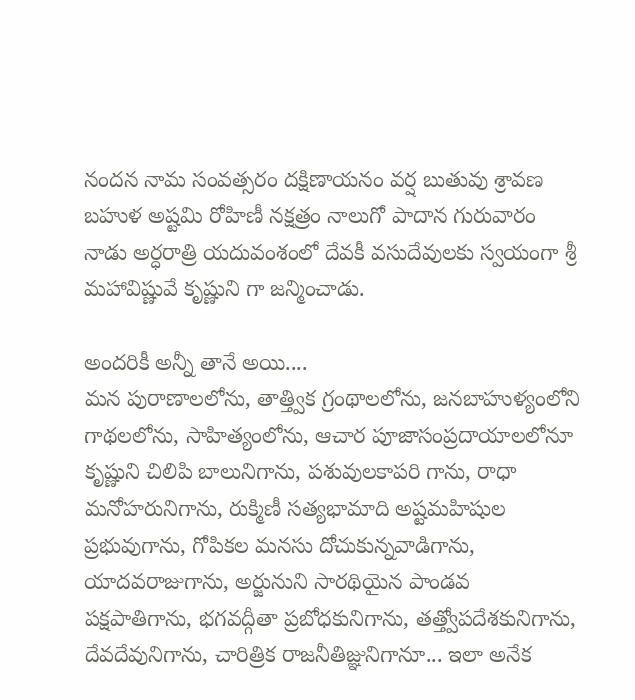నందన నామ సంవత్సరం దక్షిణాయనం వర్ష బుతువు శ్రావణ బహుళ అష్టమి రోహిణీ నక్షత్రం నాలుగో పాదాన గురువారం నాడు అర్ధరాత్రి యదువంశంలో దేవకీ వసుదేవులకు స్వయంగా శ్రీ మహావిష్ణువే కృష్ణుని గా జన్మించాడు.

అందరికీ అన్నీ తానే అయి....
మన పురాణాలలోను, తాత్త్విక గ్రంథాలలోను, జనబాహుళ్యంలోని గాథలలోను, సాహిత్యంలోను, ఆచార పూజాసంప్రదాయాలలోనూ కృష్ణుని చిలిపి బాలునిగాను, పశువులకాపరి గాను, రాధా మనోహరునిగాను, రుక్మిణీ సత్యభామాది అష్టమహిషుల ప్రభువుగాను, గోపికల మనసు దోచుకున్నవాడిగాను, యాదవరాజుగాను, అర్జునుని సారథియైన పాండవ పక్షపాతిగాను, భగవద్గీతా ప్రబోధకునిగాను, తత్త్వోపదేశకునిగాను, దేవదేవునిగాను, చారిత్రిక రాజనీతిజ్ఞునిగానూ... ఇలా అనేక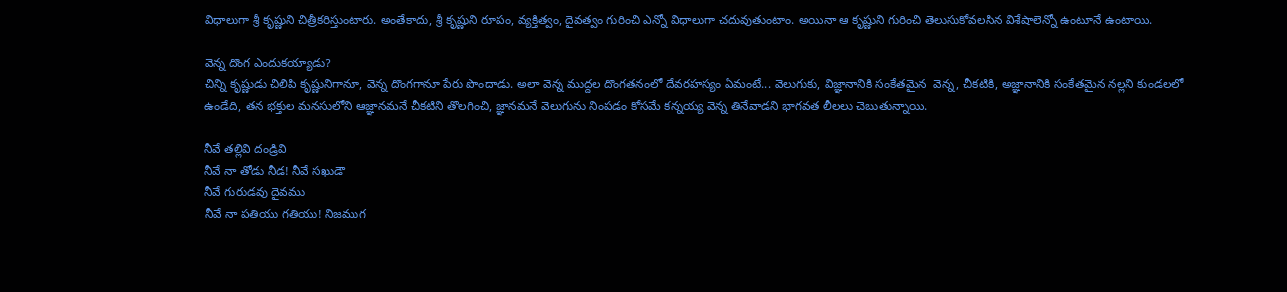విధాలుగా శ్రీ కృష్ణుని చిత్రీకరిస్తుంటారు. అంతేకాదు, శ్రీ కృష్ణుని రూపం, వ్యక్తిత్వం, దైవత్వం గురించి ఎన్నో విధాలుగా చదువుతుంటాం. అయినా ఆ కృష్ణుని గురించి తెలుసుకోవలసిన విశేషాలెన్నో ఉంటూనే ఉంటాయి.

వెన్న దొంగ ఎందుకయ్యాడు?
చిన్ని కృష్ణుడు చిలిపి కృష్ణునిగానూ, వెన్న దొంగగానూ పేరు పొందాడు. అలా వెన్న ముద్దల దొంగతనంలో దేవరహస్యం ఏమంటే... వెలుగుకు, విజ్ఞానానికి సంకేతమైన  వెన్న, చీకటికి, అజ్ఞానానికి సంకేతమైన నల్లని కుండలలో ఉండేది, తన భక్తుల మనసులోని ఆజ్ఞానమనే చీకటిని తొలగించి, జ్ఞానమనే వెలుగును నింపడం కోసమే కన్నయ్య వెన్న తినేవాడని భాగవత లీలలు చెబుతున్నాయి.

నీవే తల్లివి దండ్రివి
నీవే నా తోడు నీడ! నీవే సఖుడౌ
నీవే గురుడవు దైవము
నీవే నా పతియు గతియు! నిజముగ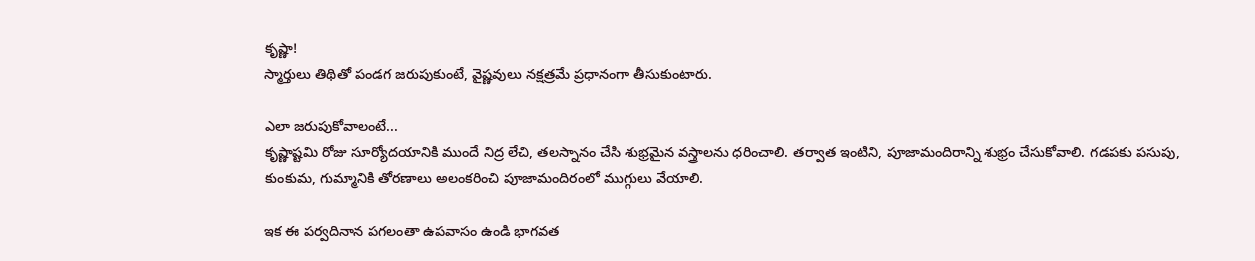కృష్ణా!
స్మార్తులు తిథితో పండగ జరుపుకుంటే, వైష్ణవులు నక్షత్రమే ప్రధానంగా తీసుకుంటారు.

ఎలా జరుపుకోవాలంటే...
కృష్ణాష్టమి రోజు సూర్యోదయానికి ముందే నిద్ర లేచి, తలస్నానం చేసి శుభ్రమైన వస్త్రాలను ధరించాలి. తర్వాత ఇంటిని, పూజామందిరాన్ని శుభ్రం చేసుకోవాలి. గడపకు పసుపు, కుంకుమ, గుమ్మానికి తోరణాలు అలంకరించి పూజామందిరంలో ముగ్గులు వేయాలి.

ఇక ఈ పర్వదినాన పగలంతా ఉపవాసం ఉండి భాగవత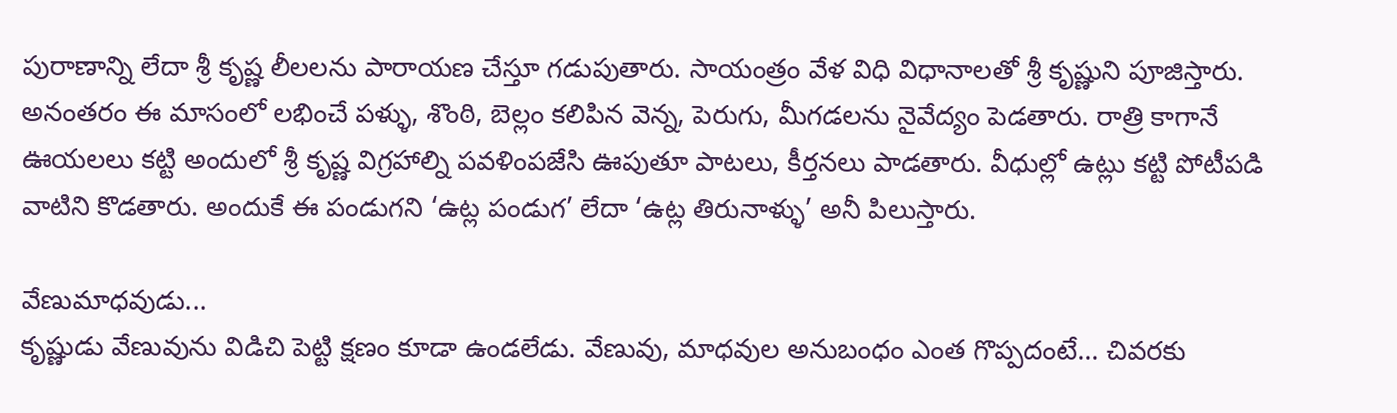పురాణాన్ని లేదా శ్రీ కృష్ణ లీలలను పారాయణ చేస్తూ గడుపుతారు. సాయంత్రం వేళ విధి విధానాలతో శ్రీ కృష్ణుని పూజిస్తారు. అనంతరం ఈ మాసంలో లభించే పళ్ళు, శొంఠి, బెల్లం కలిపిన వెన్న, పెరుగు, మీగడలను నైవేద్యం పెడతారు. రాత్రి కాగానే ఊయలలు కట్టి అందులో శ్రీ కృష్ణ విగ్రహాల్ని పవళింపజేసి ఊపుతూ పాటలు, కీర్తనలు పాడతారు. వీధుల్లో ఉట్లు కట్టి పోటీపడి వాటిని కొడతారు. అందుకే ఈ పండుగని ‘ఉట్ల పండుగ’ లేదా ‘ఉట్ల తిరునాళ్ళు’ అనీ పిలుస్తారు.

వేణుమాధవుడు...
కృష్ణుడు వేణువును విడిచి పెట్టి క్షణం కూడా ఉండలేడు. వేణువు, మాధవుల అనుబంధం ఎంత గొప్పదంటే... చివరకు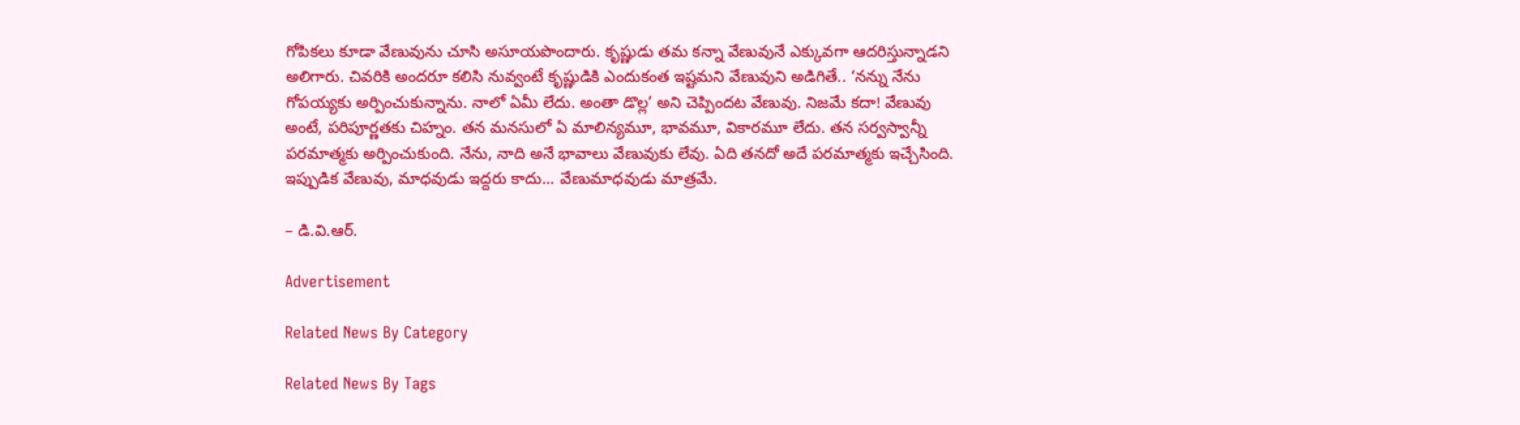గోపికలు కూడా వేణువును చూసి అసూయపొందారు. కృష్ణుడు తమ కన్నా వేణువునే ఎక్కువగా ఆదరిస్తున్నాడని అలిగారు. చివరికి అందరూ కలిసి నువ్వంటే కృష్ణుడికి ఎందుకంత ఇష్టమని వేణువుని అడిగితే.. ‘నన్ను నేను గోపయ్యకు అర్పించుకున్నాను. నాలో ఏమీ లేదు. అంతా డొల్ల’ అని చెప్పిందట వేణువు. నిజమే కదా! వేణువు అంటే, పరిపూర్ణతకు చిహ్నం. తన మనసులో ఏ మాలిన్యమూ, భావమూ, వికారమూ లేదు. తన సర్వస్వాన్నీ పరమాత్మకు అర్పించుకుంది. నేను, నాది అనే భావాలు వేణువుకు లేవు. ఏది తనదో అదే పరమాత్మకు ఇచ్చేసింది. ఇప్పుడిక వేణువు, మాధవుడు ఇద్దరు కాదు... వేణుమాధవుడు మాత్రమే.

– డి.వి.ఆర్‌.

Advertisement

Related News By Category

Related News By Tags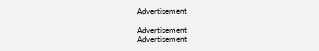Advertisement

Advertisement
Advertisement